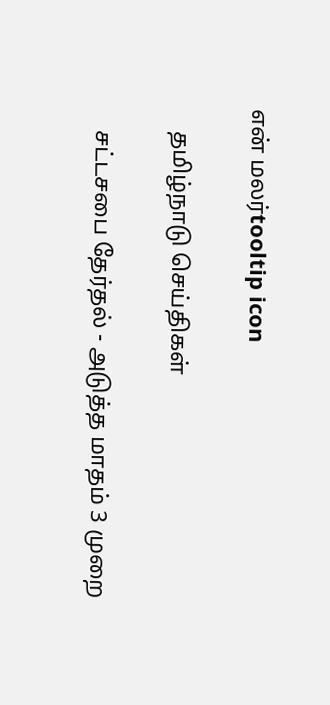என் மலர்tooltip icon

    தமிழ்நாடு செய்திகள்

    சட்டசபை தேர்தல் - அடுத்த மாதம் 3 முறை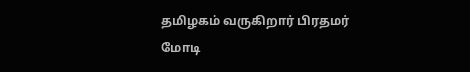தமிழகம் வருகிறார் பிரதமர் மோடி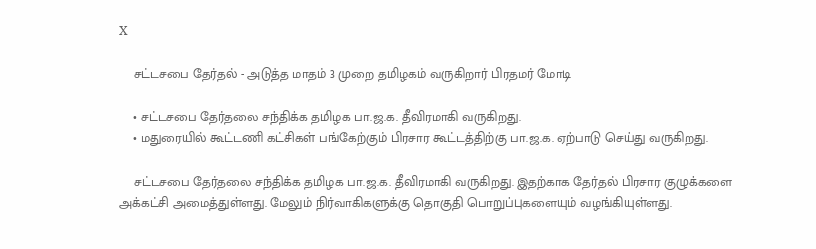X

    சட்டசபை தேர்தல் - அடுத்த மாதம் 3 முறை தமிழகம் வருகிறார் பிரதமர் மோடி

    • சட்டசபை தேர்தலை சந்திக்க தமிழக பா.ஜ.க. தீவிரமாகி வருகிறது.
    • மதுரையில் கூட்டணி கட்சிகள் பங்கேற்கும் பிரசார கூட்டத்திற்கு பா.ஜ.க. ஏற்பாடு செய்து வருகிறது.

    சட்டசபை தேர்தலை சந்திக்க தமிழக பா.ஜ.க. தீவிரமாகி வருகிறது. இதற்காக தேர்தல் பிரசார குழுக்களை அக்கட்சி அமைத்துள்ளது. மேலும் நிர்வாகிகளுக்கு தொகுதி பொறுப்புகளையும் வழங்கியுள்ளது.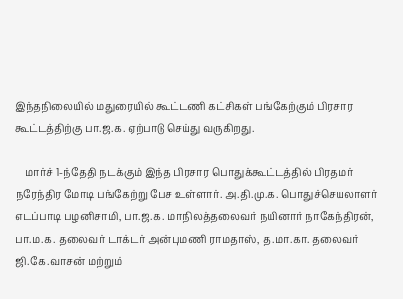இந்தநிலையில் மதுரையில் கூட்டணி கட்சிகள் பங்கேற்கும் பிரசார கூட்டத்திற்கு பா.ஜ.க. ஏற்பாடு செய்து வருகிறது.

    மார்ச் 1-ந்தேதி நடக்கும் இந்த பிரசார பொதுக்கூட்டத்தில் பிரதமர் நரேந்திர மோடி பங்கேற்று பேச உள்ளார். அ.தி.மு.க. பொதுச்செயலாளர் எடப்பாடி பழனிசாமி, பா.ஜ.க. மாநிலத்தலைவர் நயினார் நாகேந்திரன், பா.ம.க. தலைவர் டாக்டர் அன்புமணி ராமதாஸ், த.மா.கா. தலைவர் ஜி.கே.வாசன் மற்றும்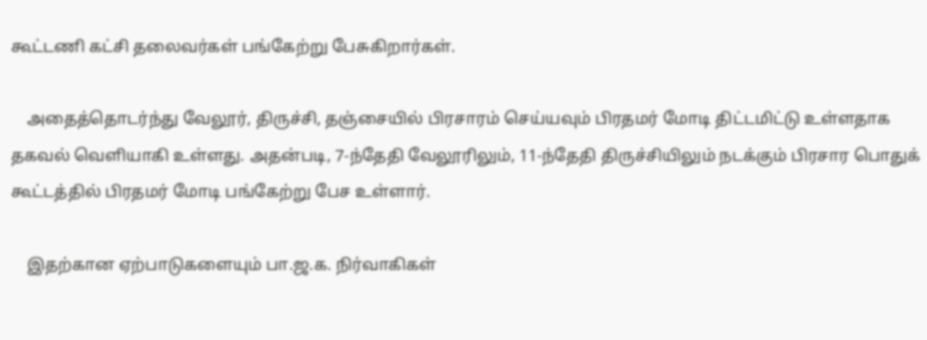கூட்டணி கட்சி தலைவர்கள் பங்கேற்று பேசுகிறார்கள்.

    அதைத்தொடர்ந்து வேலூர், திருச்சி, தஞ்சையில் பிரசாரம் செய்யவும் பிரதமர் மோடி திட்டமிட்டு உள்ளதாக தகவல் வெளியாகி உள்ளது. அதன்படி, 7-ந்தேதி வேலூரிலும், 11-ந்தேதி திருச்சியிலும் நடக்கும் பிரசார பொதுக் கூட்டத்தில் பிரதமர் மோடி பங்கேற்று பேச உள்ளார்.

    இதற்கான ஏற்பாடுகளையும் பா.ஜ.க. நிர்வாகிகள்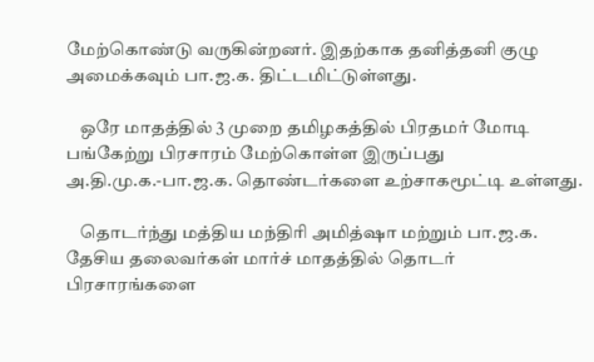மேற்கொண்டு வருகின்றனர். இதற்காக தனித்தனி குழு அமைக்கவும் பா.ஜ.க. திட்டமிட்டுள்ளது.

    ஒரே மாதத்தில் 3 முறை தமிழகத்தில் பிரதமர் மோடி பங்கேற்று பிரசாரம் மேற்கொள்ள இருப்பது அ.தி.மு.க.-பா.ஜ.க. தொண்டர்களை உற்சாகமூட்டி உள்ளது.

    தொடர்ந்து மத்திய மந்திரி அமித்ஷா மற்றும் பா.ஜ.க. தேசிய தலைவர்கள் மார்ச் மாதத்தில் தொடர் பிரசாரங்களை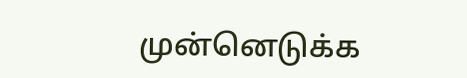முன்னெடுக்க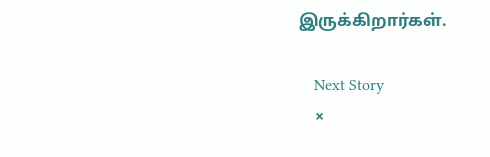இருக்கிறார்கள்.

    Next Story
    ×